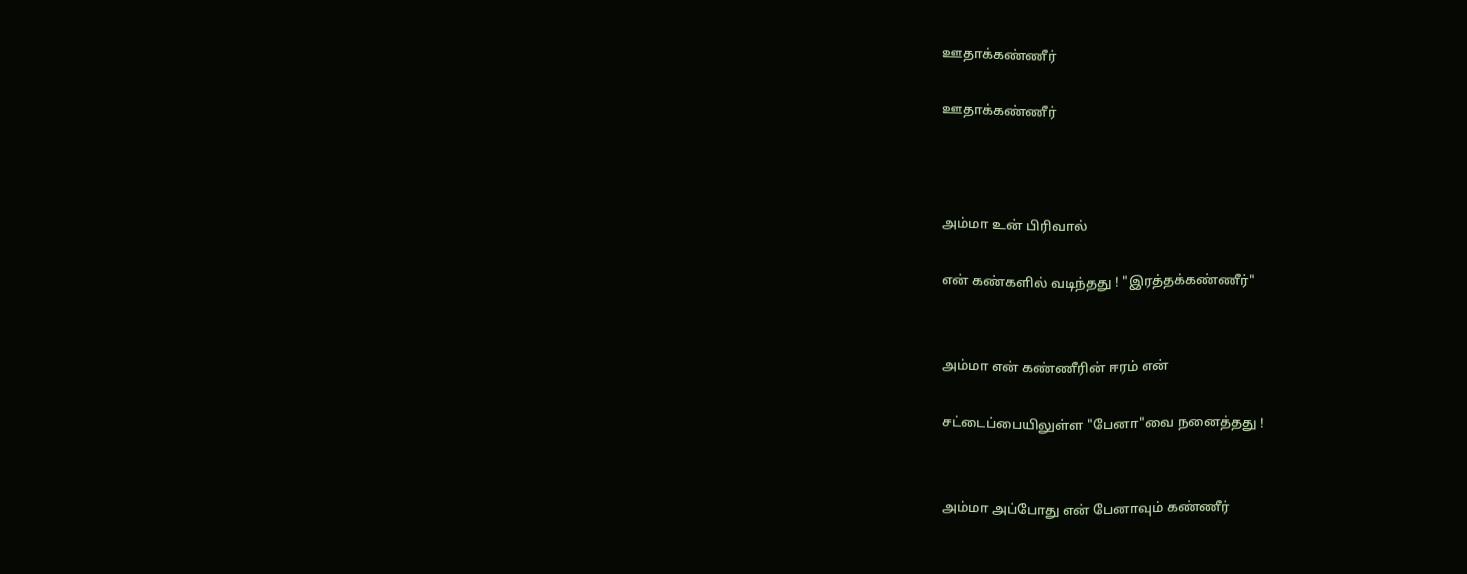ஊதாக்கண்ணீர்

ஊதாக்கண்ணீர்



அம்மா உன் பிரிவால்

என் கண்களில் வடிந்தது ! "இரத்தக்கண்ணீர்"


அம்மா என் கண்ணீரின் ஈரம் என்

சட்டைப்பையிலுள்ள "பேனா"வை நனைத்தது !


அம்மா அப்போது என் பேனாவும் கண்ணீர்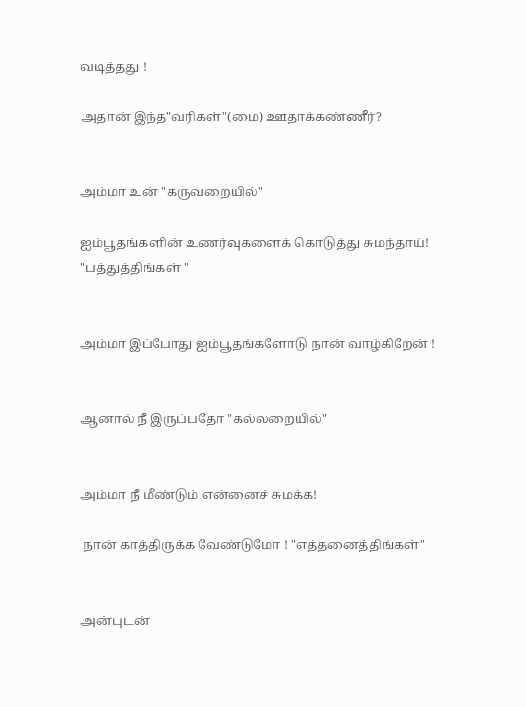வடித்தது !

அதான் இந்த"வரிகள்"(மை) ஊதாக்கண்ணீர்?


அம்மா உன் "கருவறையில்"

ஐம்பூதங்களின் உணர்வுகளைக் கொடுத்து சுமந்தாய்! "பத்துத்திங்கள் "


அம்மா இப்போது ஐம்பூதங்களோடு நான் வாழ்கிறேன் !


ஆனால் நீ இருப்பதோ "கல்லறையில்"


அம்மா நீ மீண்டும் என்னைச் சுமக்க!

 நான் காத்திருக்க வேண்டுமோ ! "எத்தனைத்திங்கள்"


அன்புடன்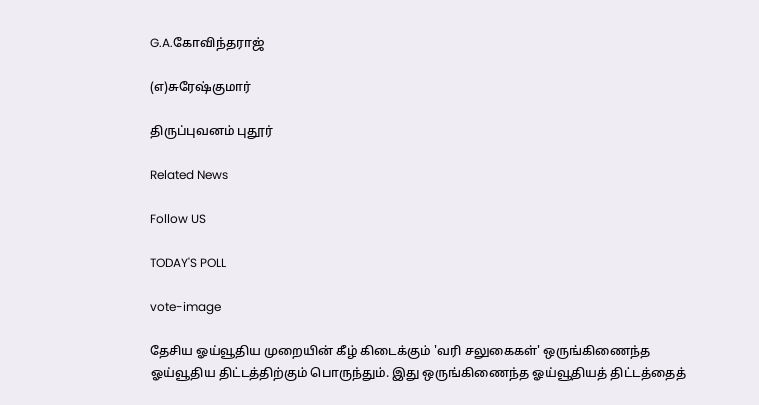G.A.கோவிந்தராஜ்

(எ)சுரேஷ்குமார்

திருப்புவனம் புதூர்

Related News

Follow US

TODAY'S POLL

vote-image

தேசிய ஓய்வூதிய முறையின் கீழ் கிடைக்கும் 'வரி சலுகைகள்' ஒருங்கிணைந்த ஓய்வூதிய திட்டத்திற்கும் பொருந்தும். இது ஒருங்கிணைந்த ஓய்வூதியத் திட்டத்தைத்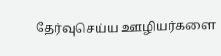தேர்வுசெய்ய ஊழியர்களை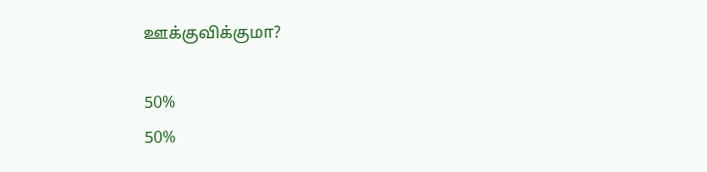ஊக்குவிக்குமா?

50%
50%